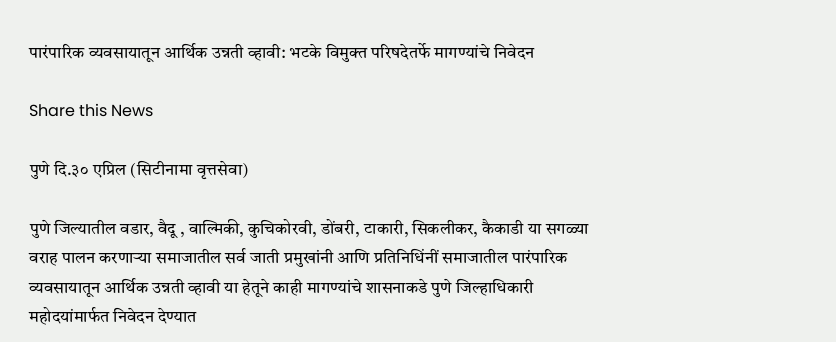पारंपारिक व्यवसायातून आर्थिक उन्नती व्हावी: भटके विमुक्त परिषदेतर्फे मागण्यांचे निवेदन

Share this News

पुणे दि.३० एप्रिल (सिटीनामा वृत्तसेवा)

पुणे जिल्यातील वडार, वैदू , वाल्मिकी, कुचिकोरवी, डोंबरी, टाकारी, सिकलीकर, कैकाडी या सगळ्या वराह पालन करणाऱ्या समाजातील सर्व जाती प्रमुखांनी आणि प्रतिनिधिंनीं समाजातील पारंपारिक व्यवसायातून आर्थिक उन्नती व्हावी या हेतूने काही मागण्यांचे शासनाकडे पुणे जिल्हाधिकारी महोदयांमार्फत निवेदन देण्यात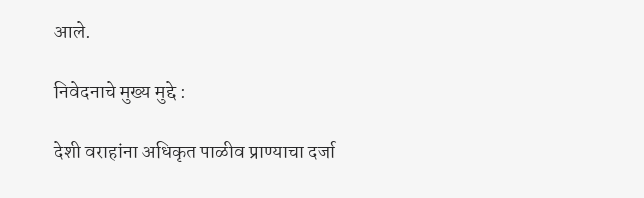आले.

निवेदनाचे मुख्य मुद्दे :

देशी वराहांना अधिकृत पाळीव प्राण्याचा दर्जा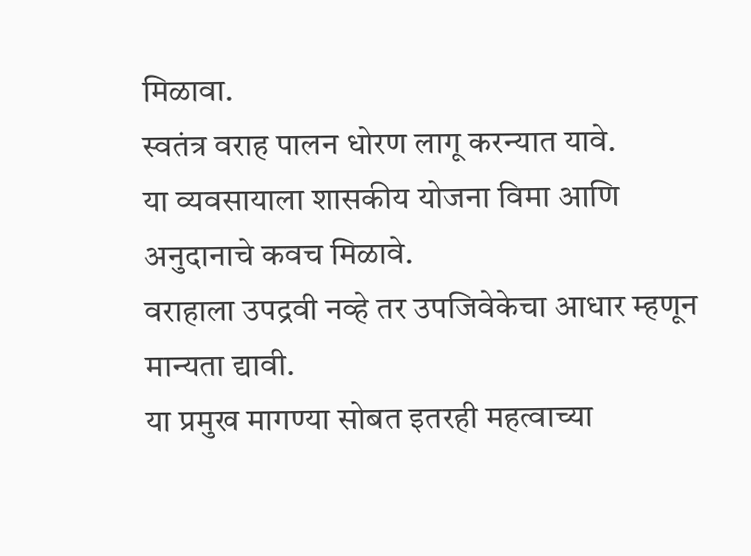मिळावा.
स्वतंत्र वराह पालन धोरण लागू करन्यात यावे.
या व्यवसायाला शासकीय योजना विमा आणि अनुदानाचे कवच मिळावे.
वराहाला उपद्रवी नव्हे तर उपजिवेकेचा आधार म्हणून मान्यता द्यावी.
या प्रमुख मागण्या सोबत इतरही महत्वाच्या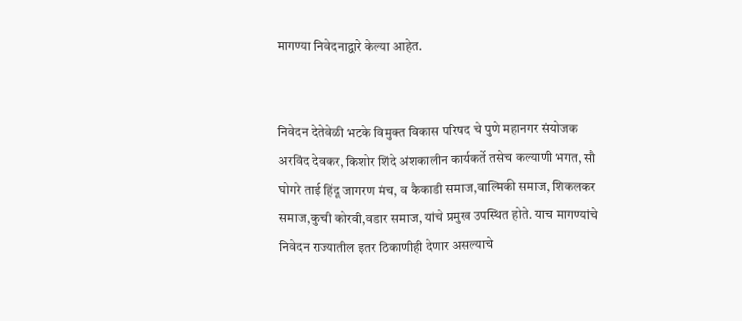मागण्या निवेदनाद्वारे केल्या आहेत.


निवेदन देतेवेळी भटके विमुक्त विकास परिषद चे पुणे महानगर संयोजक अरविंद देवकर, किशोर शिंदे अंशकालीन कार्यकर्ते तसेच कल्याणी भगत, सौ घोगरे ताई हिंदू जागरण मंच, व कैकाडी समाज,वाल्मिकी समाज, शिकलकर समाज,कुची कोरवी,वडार समाज, यांचे प्रमुख उपस्थित होते. याच मागण्यांचे निवेदन राज्यातील इतर ठिकाणीही देणार असल्याचे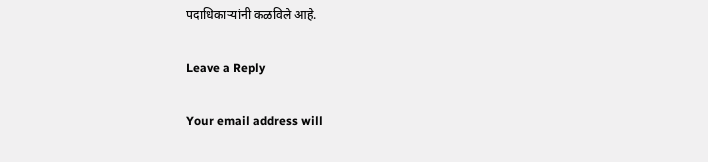पदाधिकाऱ्यांनी कळविले आहे.

Leave a Reply

Your email address will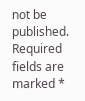not be published. Required fields are marked *